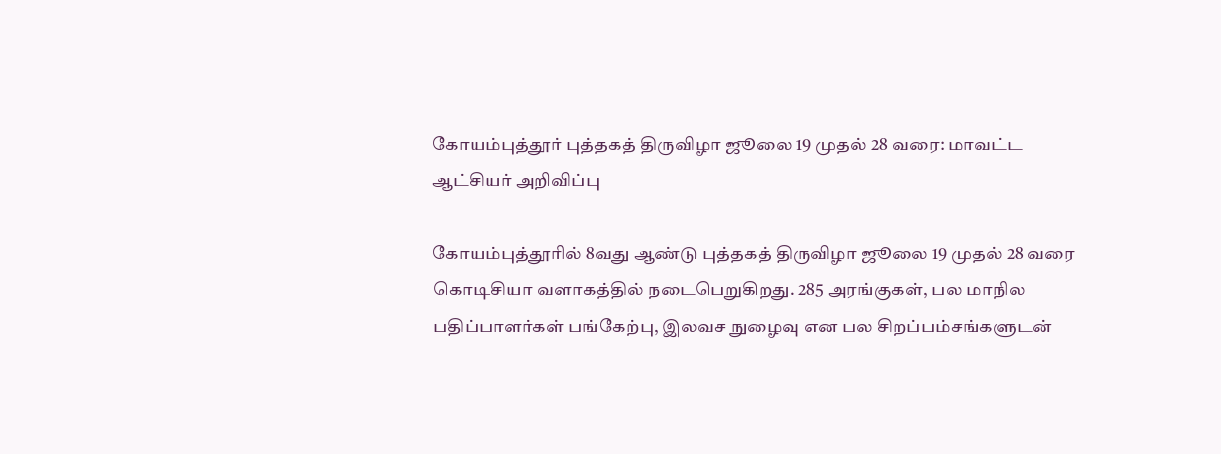கோயம்புத்தூர் புத்தகத் திருவிழா ஜூலை 19 முதல் 28 வரை: மாவட்ட ஆட்சியர் அறிவிப்பு

கோயம்புத்தூரில் 8வது ஆண்டு புத்தகத் திருவிழா ஜூலை 19 முதல் 28 வரை கொடிசியா வளாகத்தில் நடைபெறுகிறது. 285 அரங்குகள், பல மாநில பதிப்பாளர்கள் பங்கேற்பு, இலவச நுழைவு என பல சிறப்பம்சங்களுடன்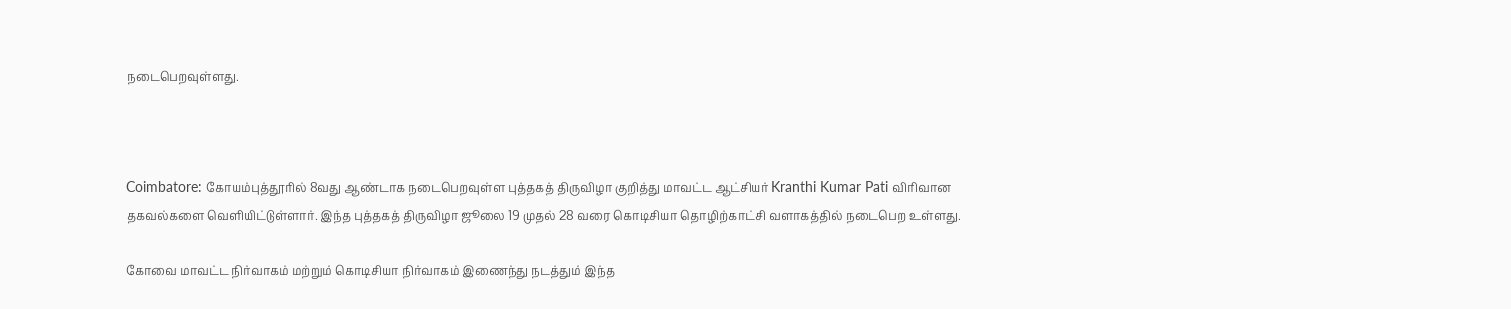நடைபெறவுள்ளது.



Coimbatore: கோயம்புத்தூரில் 8வது ஆண்டாக நடைபெறவுள்ள புத்தகத் திருவிழா குறித்து மாவட்ட ஆட்சியர் Kranthi Kumar Pati விரிவான தகவல்களை வெளியிட்டுள்ளார். இந்த புத்தகத் திருவிழா ஜூலை 19 முதல் 28 வரை கொடிசியா தொழிற்காட்சி வளாகத்தில் நடைபெற உள்ளது.

கோவை மாவட்ட நிர்வாகம் மற்றும் கொடிசியா நிர்வாகம் இணைந்து நடத்தும் இந்த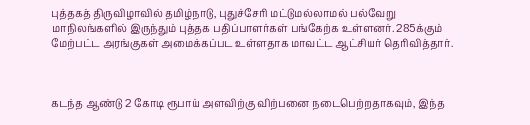புத்தகத் திருவிழாவில் தமிழ்நாடு, புதுச்சேரி மட்டுமல்லாமல் பல்வேறு மாநிலங்களில் இருந்தும் புத்தக பதிப்பாளர்கள் பங்கேற்க உள்ளனர். 285க்கும் மேற்பட்ட அரங்குகள் அமைக்கப்பட உள்ளதாக மாவட்ட ஆட்சியர் தெரிவித்தார்.



கடந்த ஆண்டு 2 கோடி ரூபாய் அளவிற்கு விற்பனை நடைபெற்றதாகவும், இந்த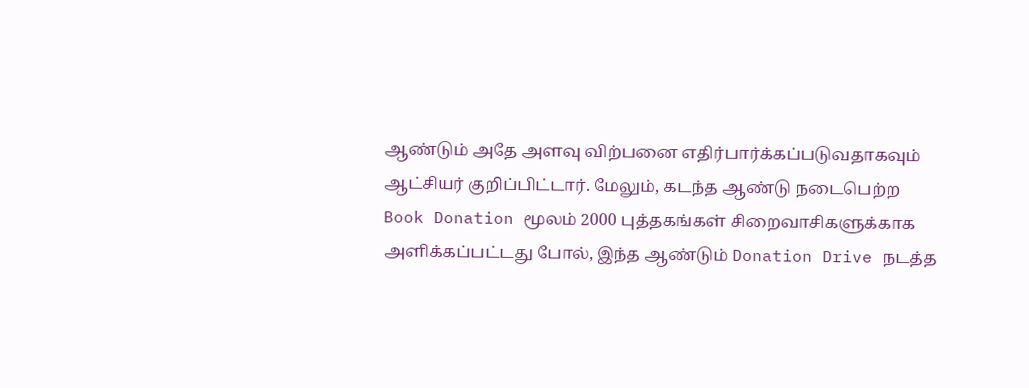ஆண்டும் அதே அளவு விற்பனை எதிர்பார்க்கப்படுவதாகவும் ஆட்சியர் குறிப்பிட்டார். மேலும், கடந்த ஆண்டு நடைபெற்ற Book Donation மூலம் 2000 புத்தகங்கள் சிறைவாசிகளுக்காக அளிக்கப்பட்டது போல், இந்த ஆண்டும் Donation Drive நடத்த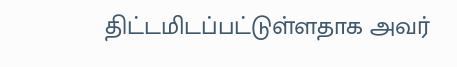திட்டமிடப்பட்டுள்ளதாக அவர்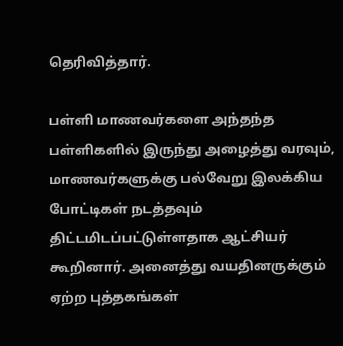தெரிவித்தார்.

பள்ளி மாணவர்களை அந்தந்த பள்ளிகளில் இருந்து அழைத்து வரவும், மாணவர்களுக்கு பல்வேறு இலக்கிய போட்டிகள் நடத்தவும் திட்டமிடப்பட்டுள்ளதாக ஆட்சியர் கூறினார். அனைத்து வயதினருக்கும் ஏற்ற புத்தகங்கள்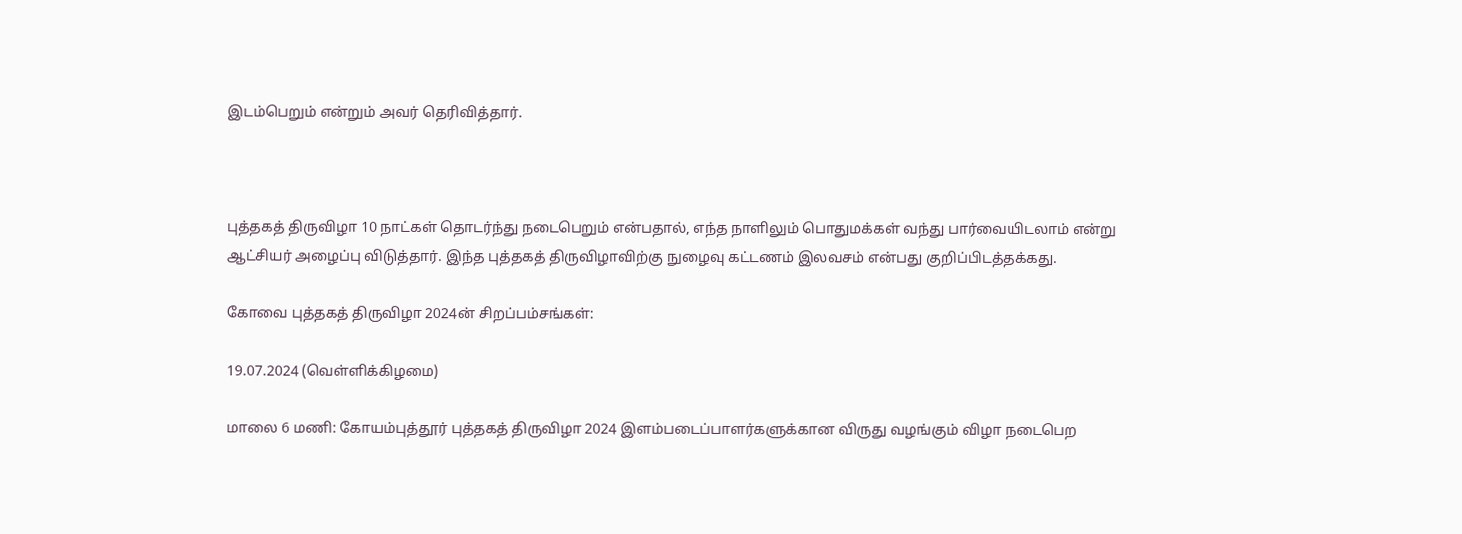இடம்பெறும் என்றும் அவர் தெரிவித்தார்.



புத்தகத் திருவிழா 10 நாட்கள் தொடர்ந்து நடைபெறும் என்பதால், எந்த நாளிலும் பொதுமக்கள் வந்து பார்வையிடலாம் என்று ஆட்சியர் அழைப்பு விடுத்தார். இந்த புத்தகத் திருவிழாவிற்கு நுழைவு கட்டணம் இலவசம் என்பது குறிப்பிடத்தக்கது.

கோவை புத்தகத் திருவிழா 2024ன் சிறப்பம்சங்கள்:

19.07.2024 (வெள்ளிக்கிழமை)

மாலை 6 மணி: கோயம்புத்தூர் புத்தகத் திருவிழா 2024 இளம்படைப்பாளர்களுக்கான விருது வழங்கும் விழா நடைபெற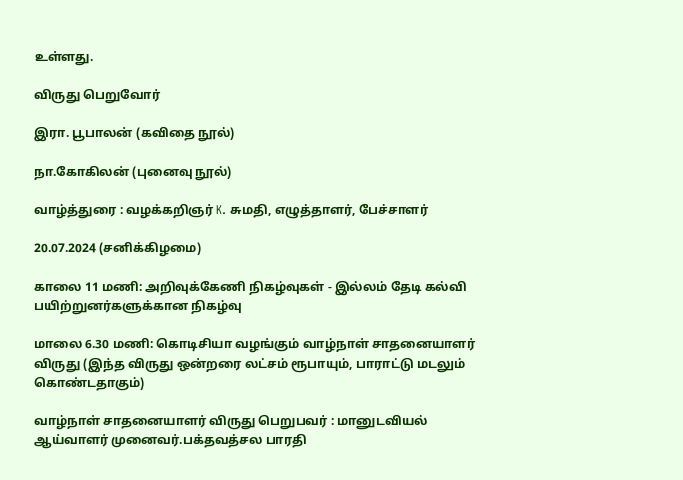உள்ளது.

விருது பெறுவோர்

இரா. பூபாலன் (கவிதை நூல்)

நா.கோகிலன் (புனைவு நூல்)

வாழ்த்துரை : வழக்கறிஞர் K. சுமதி, எழுத்தாளர், பேச்சாளர்

20.07.2024 (சனிக்கிழமை)

காலை 11 மணி: அறிவுக்கேணி நிகழ்வுகள் - இல்லம் தேடி கல்வி பயிற்றுனர்களுக்கான நிகழ்வு

மாலை 6.30 மணி: கொடிசியா வழங்கும் வாழ்நாள் சாதனையாளர் விருது (இந்த விருது ஒன்றரை லட்சம் ரூபாயும், பாராட்டு மடலும் கொண்டதாகும்)

வாழ்நாள் சாதனையாளர் விருது பெறுபவர் : மானுடவியல் ஆய்வாளர் முனைவர்.பக்தவத்சல பாரதி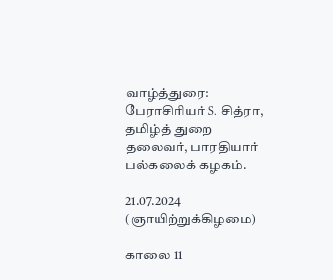வாழ்த்துரை: பேராசிரியர் S. சித்ரா, தமிழ்த் துறை தலைவர், பாரதியார் பல்கலைக் கழகம்.

21.07.2024 (ஞாயிற்றுக்கிழமை)

காலை 11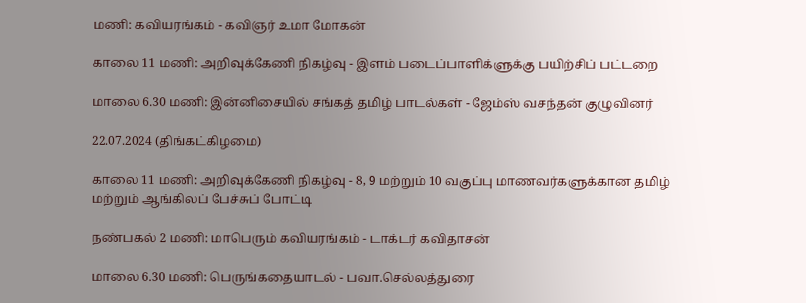மணி: கவியரங்கம் - கவிஞர் உமா மோகன்

காலை 11 மணி: அறிவுக்கேணி நிகழ்வு - இளம் படைப்பாளிக்ளுக்கு பயிற்சிப் பட்டறை

மாலை 6.30 மணி: இன்னிசையில் சங்கத் தமிழ் பாடல்கள் - ஜேம்ஸ் வசந்தன் குழுவினர்

22.07.2024 (திங்கட்கிழமை)

காலை 11 மணி: அறிவுக்கேணி நிகழ்வு - 8, 9 மற்றும் 10 வகுப்பு மாணவர்களுக்கான தமிழ் மற்றும் ஆங்கிலப் பேச்சுப் போட்டி

நண்பகல் 2 மணி: மாபெரும் கவியரங்கம் - டாக்டர் கவிதாசன்

மாலை 6.30 மணி: பெருங்கதையாடல் - பவா.செல்லத்துரை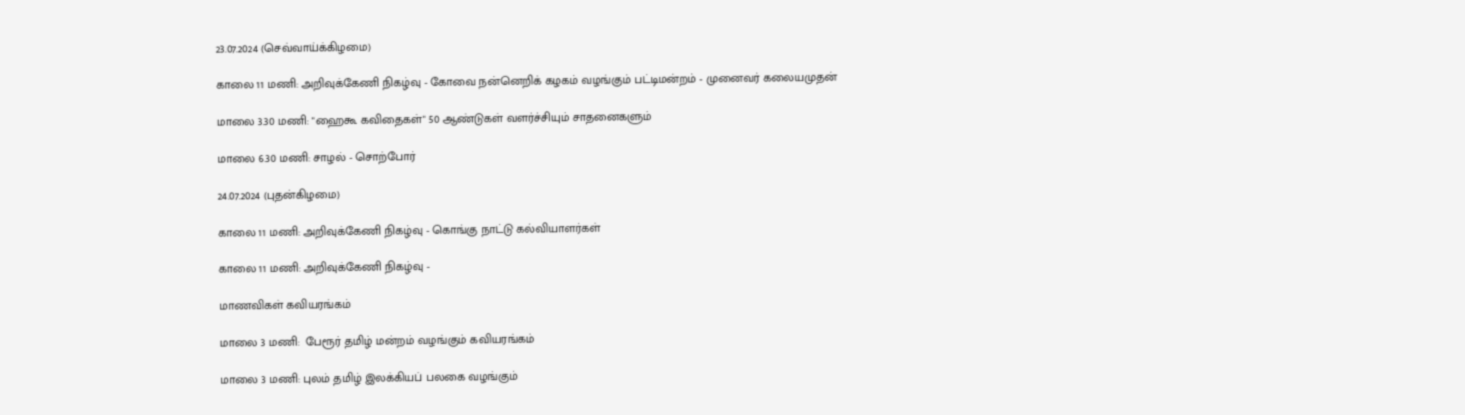23.07.2024 (செவ்வாய்க்கிழமை)

காலை 11 மணி: அறிவுக்கேணி நிகழ்வு - கோவை நன்னெறிக் கழகம் வழங்கும் பட்டிமன்றம் - முனைவர் கலையமுதன்

மாலை 3.30 மணி: "ஹைகூ கவிதைகள்" 50 ஆண்டுகள் வளர்ச்சியும் சாதனைகளும்

மாலை 6.30 மணி: சாழல் - சொற்போர்

24.07.2024 (புதன்கிழமை)

காலை 11 மணி: அறிவுக்கேணி நிகழ்வு - கொங்கு நாட்டு கல்வியாளர்கள்

காலை 11 மணி: அறிவுக்கேணி நிகழ்வு -

மாணவிகள் கவியரங்கம்

மாலை 3 மணி:  பேரூர் தமிழ் மன்றம் வழங்கும் கவியரங்கம்

மாலை 3 மணி: புலம் தமிழ் இலக்கியப் பலகை வழங்கும்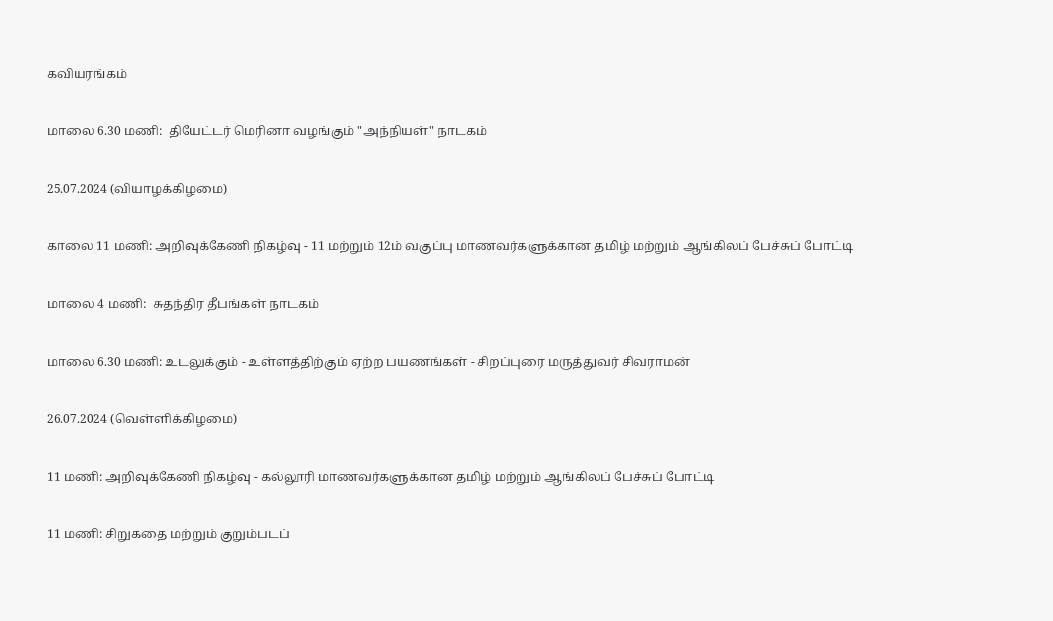கவியரங்கம்

மாலை 6.30 மணி:  தியேட்டர் மெரினா வழங்கும் "அந்நியள்" நாடகம்

25.07.2024 (வியாழக்கிழமை)

காலை 11 மணி: அறிவுக்கேணி நிகழ்வு - 11 மற்றும் 12ம் வகுப்பு மாணவர்களுக்கான தமிழ் மற்றும் ஆங்கிலப் பேச்சுப் போட்டி

மாலை 4 மணி:  சுதந்திர தீபங்கள் நாடகம்

மாலை 6.30 மணி: உடலுக்கும் - உள்ளத்திற்கும் ஏற்ற பயணங்கள் - சிறப்புரை மருத்துவர் சிவராமன்

26.07.2024 (வெள்ளிக்கிழமை)

11 மணி: அறிவுக்கேணி நிகழ்வு - கல்லூரி மாணவர்களுக்கான தமிழ் மற்றும் ஆங்கிலப் பேச்சுப் போட்டி

11 மணி: சிறுகதை மற்றும் குறும்படப்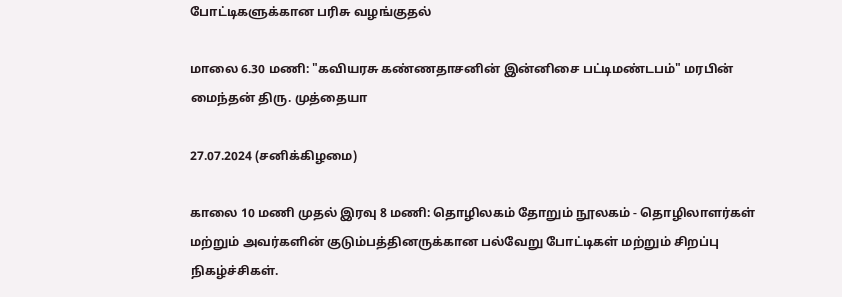போட்டிகளுக்கான பரிசு வழங்குதல்

மாலை 6.30 மணி: "கவியரசு கண்ணதாசனின் இன்னிசை பட்டிமண்டபம்" மரபின் மைந்தன் திரு. முத்தையா

27.07.2024 (சனிக்கிழமை)

காலை 10 மணி முதல் இரவு 8 மணி: தொழிலகம் தோறும் நூலகம் - தொழிலாளர்கள் மற்றும் அவர்களின் குடும்பத்தினருக்கான பல்வேறு போட்டிகள் மற்றும் சிறப்பு நிகழ்ச்சிகள்.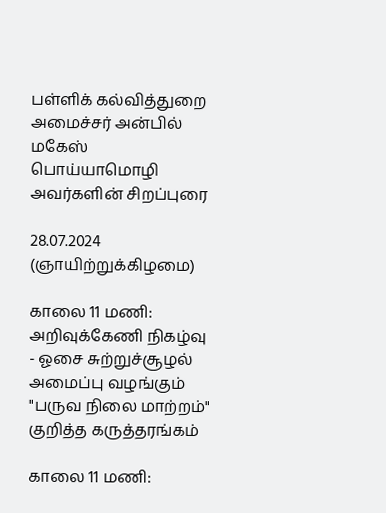பள்ளிக் கல்வித்துறை அமைச்சர் அன்பில் மகேஸ் பொய்யாமொழி அவர்களின் சிறப்புரை

28.07.2024 (ஞாயிற்றுக்கிழமை)

காலை 11 மணி: அறிவுக்கேணி நிகழ்வு - ஓசை சுற்றுச்சூழல் அமைப்பு வழங்கும் "பருவ நிலை மாற்றம்" குறித்த கருத்தரங்கம்

காலை 11 மணி: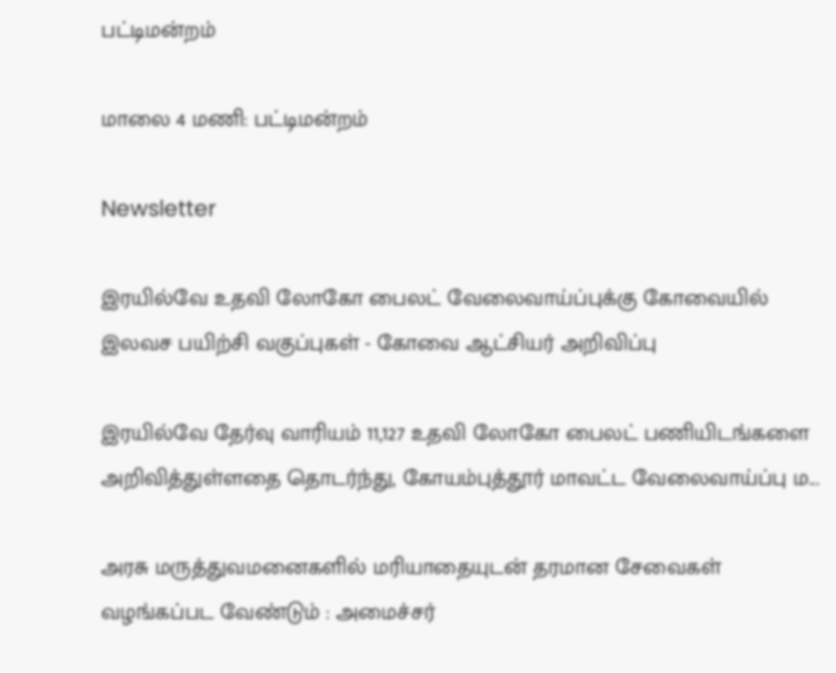பட்டிமன்றம்

மாலை 4 மணி: பட்டிமன்றம்

Newsletter

இரயில்வே உதவி லோகோ பைலட் வேலைவாய்ப்புக்கு கோவையில் இலவச பயிற்சி வகுப்புகள் - கோவை ஆட்சியர் அறிவிப்பு

இரயில்வே தேர்வு வாரியம் 11,127 உதவி லோகோ பைலட் பணியிடங்களை அறிவித்துள்ளதை தொடர்ந்து, கோயம்புத்தூர் மாவட்ட வேலைவாய்ப்பு ம...

அரசு மருத்துவமனைகளில் மரியாதையுடன் தரமான சேவைகள் வழங்கப்பட வேண்டும் : அமைச்சர்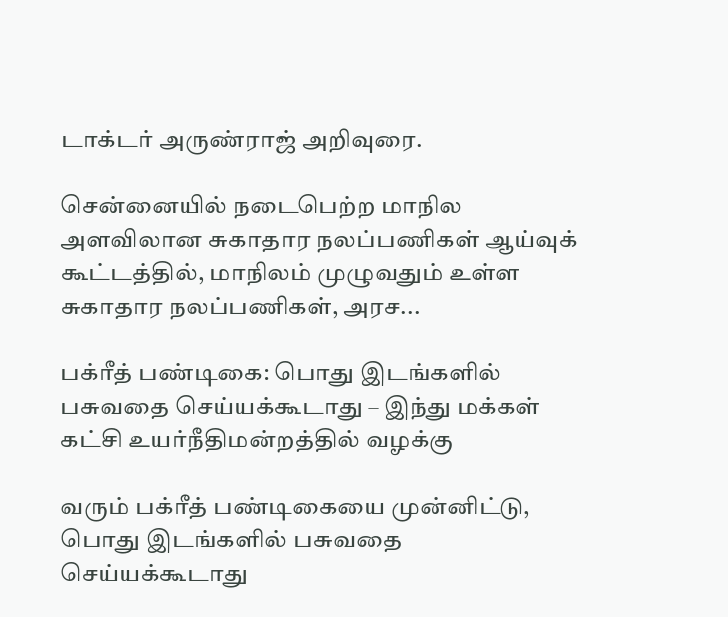டாக்டர் அருண்ராஜ் அறிவுரை.

சென்னையில் நடைபெற்ற மாநில அளவிலான சுகாதார நலப்பணிகள் ஆய்வுக் கூட்டத்தில், மாநிலம் முழுவதும் உள்ள சுகாதார நலப்பணிகள், அரச...

பக்ரீத் பண்டிகை: பொது இடங்களில் பசுவதை செய்யக்கூடாது – இந்து மக்கள் கட்சி உயர்நீதிமன்றத்தில் வழக்கு

வரும் பக்ரீத் பண்டிகையை முன்னிட்டு, பொது இடங்களில் பசுவதை செய்யக்கூடாது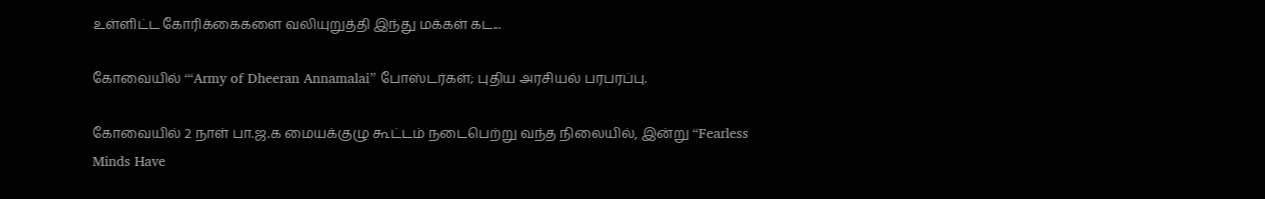உள்ளிட்ட கோரிக்கைகளை வலியுறுத்தி இந்து மக்கள் கட...

கோவையில் ‘“Army of Dheeran Annamalai” போஸ்டர்கள்; புதிய அரசியல் பரபரப்பு.

கோவையில் 2 நாள் பா.ஜ.க மையக்குழு கூட்டம் நடைபெற்று வந்த நிலையில், இன்று “Fearless Minds Have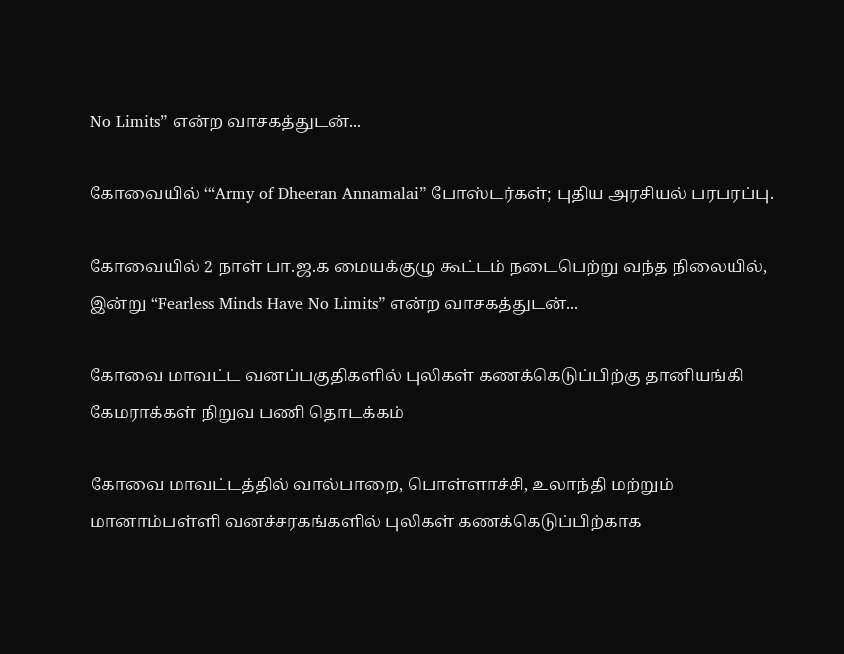No Limits” என்ற வாசகத்துடன்...

கோவையில் ‘“Army of Dheeran Annamalai” போஸ்டர்கள்; புதிய அரசியல் பரபரப்பு.

கோவையில் 2 நாள் பா.ஜ.க மையக்குழு கூட்டம் நடைபெற்று வந்த நிலையில், இன்று “Fearless Minds Have No Limits” என்ற வாசகத்துடன்...

கோவை மாவட்ட வனப்பகுதிகளில் புலிகள் கணக்கெடுப்பிற்கு தானியங்கி கேமராக்கள் நிறுவ பணி தொடக்கம்

கோவை மாவட்டத்தில் வால்பாறை, பொள்ளாச்சி, உலாந்தி மற்றும் மானாம்பள்ளி வனச்சரகங்களில் புலிகள் கணக்கெடுப்பிற்காக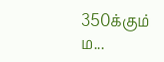350க்கும் ம...